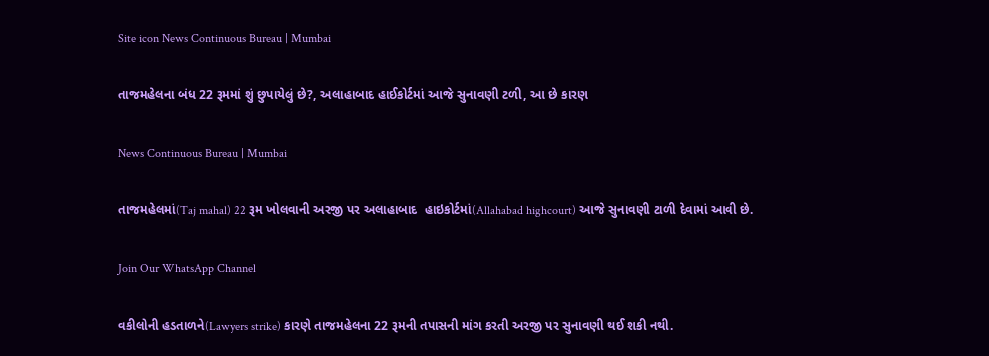Site icon News Continuous Bureau | Mumbai

તાજમહેલના બંધ 22 રૂમમાં શું છુપાયેલું છે?, અલાહાબાદ હાઈકોર્ટમાં આજે સુનાવણી ટળી, આ છે કારણ

News Continuous Bureau | Mumbai

તાજમહેલમાં(Taj mahal) 22 રૂમ ખોલવાની અરજી પર અલાહાબાદ  હાઇકોર્ટમાં(Allahabad highcourt) આજે સુનાવણી ટાળી દેવામાં આવી છે.

Join Our WhatsApp Channel

વકીલોની હડતાળને(Lawyers strike) કારણે તાજમહેલના 22 રૂમની તપાસની માંગ કરતી અરજી પર સુનાવણી થઈ શકી નથી.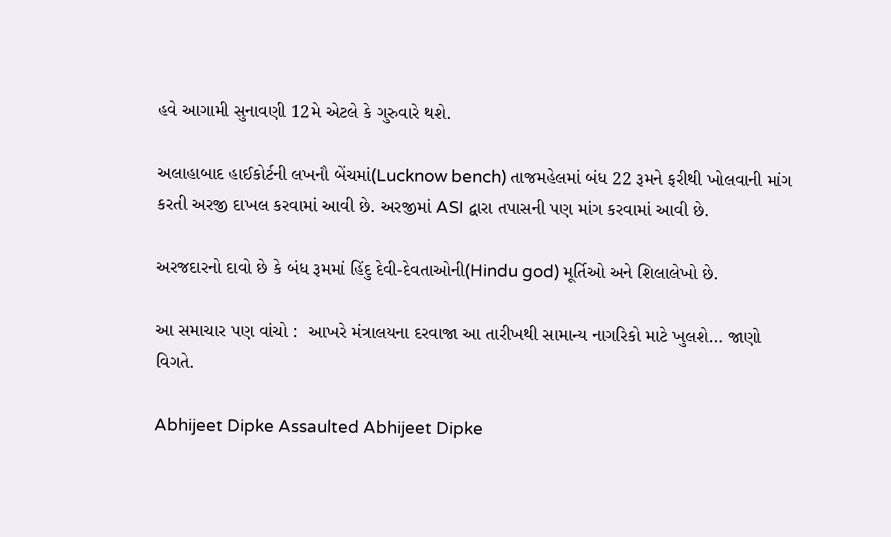હવે આગામી સુનાવણી 12મે એટલે કે ગુરુવારે થશે.

અલાહાબાદ હાઈકોર્ટની લખનૌ બેંચમાં(Lucknow bench) તાજમહેલમાં બંધ 22 રૂમને ફરીથી ખોલવાની માંગ કરતી અરજી દાખલ કરવામાં આવી છે. અરજીમાં ASI દ્વારા તપાસની પણ માંગ કરવામાં આવી છે.

અરજદારનો દાવો છે કે બંધ રૂમમાં હિંદુ દેવી-દેવતાઓની(Hindu god) મૂર્તિઓ અને શિલાલેખો છે.

આ સમાચાર પણ વાંચો :  આખરે મંત્રાલયના દરવાજા આ તારીખથી સામાન્ય નાગરિકો માટે ખુલશે… જાણો વિગતે.

Abhijeet Dipke Assaulted Abhijeet Dipke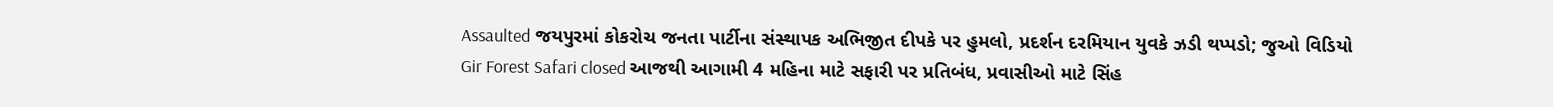Assaulted જયપુરમાં કોકરોચ જનતા પાર્ટીના સંસ્થાપક અભિજીત દીપકે પર હુમલો, પ્રદર્શન દરમિયાન યુવકે ઝડી થપ્પડો; જુઓ વિડિયો
Gir Forest Safari closed આજથી આગામી 4 મહિના માટે સફારી પર પ્રતિબંધ, પ્રવાસીઓ માટે સિંહ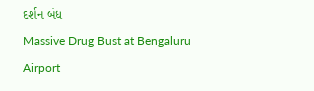દર્શન બંધ
Massive Drug Bust at Bengaluru Airport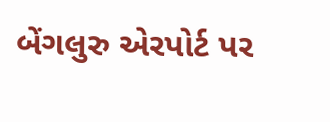બેંગલુરુ એરપોર્ટ પર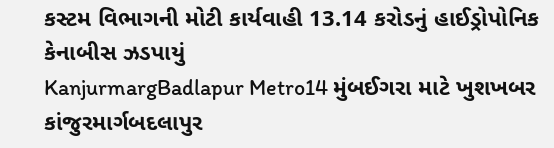કસ્ટમ વિભાગની મોટી કાર્યવાહી 13.14 કરોડનું હાઈડ્રોપોનિક કેનાબીસ ઝડપાયું
KanjurmargBadlapur Metro14 મુંબઈગરા માટે ખુશખબર કાંજુરમાર્ગબદલાપુર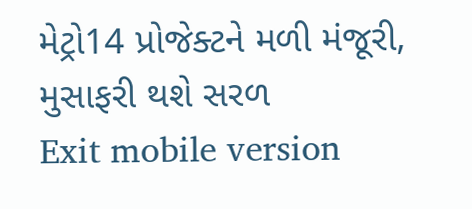મેટ્રો14 પ્રોજેક્ટને મળી મંજૂરી, મુસાફરી થશે સરળ
Exit mobile version